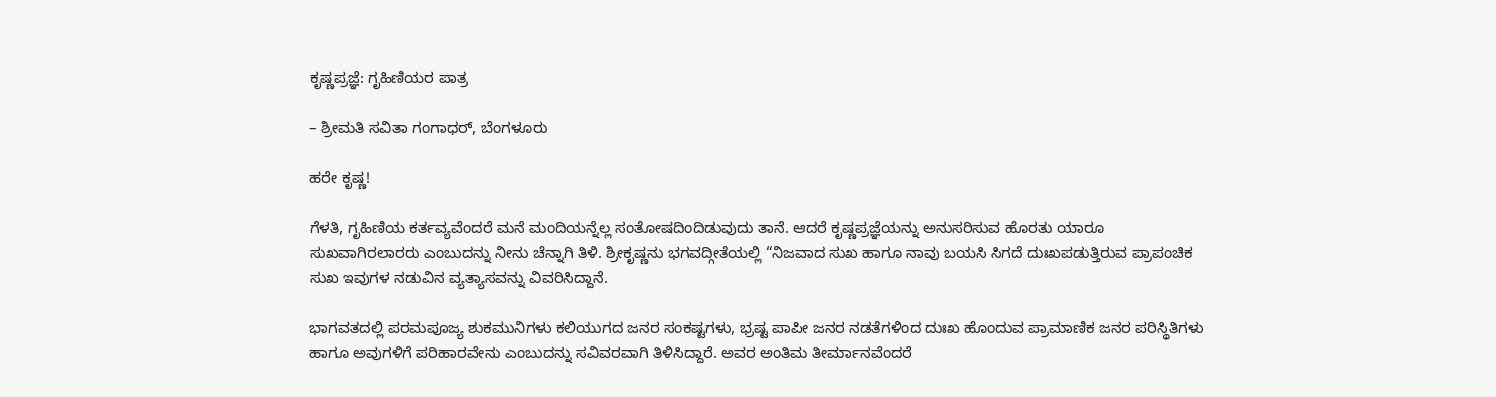ಕೃಷ್ಣಪ್ರಜ್ಞೆ: ಗೃಹಿಣಿಯರ ಪಾತ್ರ

– ಶ್ರೀಮತಿ ಸವಿತಾ ಗಂಗಾಧರ್, ಬೆಂಗಳೂರು

ಹರೇ ಕೃಷ್ಣ!

ಗೆಳತಿ, ಗೃಹಿಣಿಯ ಕರ್ತವ್ಯವೆಂದರೆ ಮನೆ ಮಂದಿಯನ್ನೆಲ್ಲ ಸಂತೋಷದಿಂದಿಡುವುದು ತಾನೆ. ಆದರೆ ಕೃಷ್ಣಪ್ರಜ್ಞೆಯನ್ನು ಅನುಸರಿಸುವ ಹೊರತು ಯಾರೂ ಸುಖವಾಗಿರಲಾರರು ಎಂಬುದನ್ನು ನೀನು ಚೆನ್ನಾಗಿ ತಿಳಿ. ಶ್ರೀಕೃಷ್ಣನು ಭಗವದ್ಗೀತೆಯಲ್ಲಿ “ನಿಜವಾದ ಸುಖ ಹಾಗೂ ನಾವು ಬಯಸಿ ಸಿಗದೆ ದುಃಖಪಡುತ್ತಿರುವ ಪ್ರಾಪಂಚಿಕ ಸುಖ ಇವುಗಳ ನಡುವಿನ ವ್ಯತ್ಯಾಸವನ್ನು ವಿವರಿಸಿದ್ದಾನೆ.

ಭಾಗವತದಲ್ಲಿ ಪರಮಪೂಜ್ಯ ಶುಕಮುನಿಗಳು ಕಲಿಯುಗದ ಜನರ ಸಂಕಷ್ಟಗಳು, ಭ್ರಷ್ಟ ಪಾಪೀ ಜನರ ನಡತೆಗಳಿಂದ ದುಃಖ ಹೊಂದುವ ಪ್ರಾಮಾಣಿಕ ಜನರ ಪರಿಸ್ಥಿತಿಗಳು ಹಾಗೂ ಅವುಗಳಿಗೆ ಪರಿಹಾರವೇನು ಎಂಬುದನ್ನು ಸವಿವರವಾಗಿ ತಿಳಿಸಿದ್ದಾರೆ. ಅವರ ಅಂತಿಮ ತೀರ್ಮಾನವೆಂದರೆ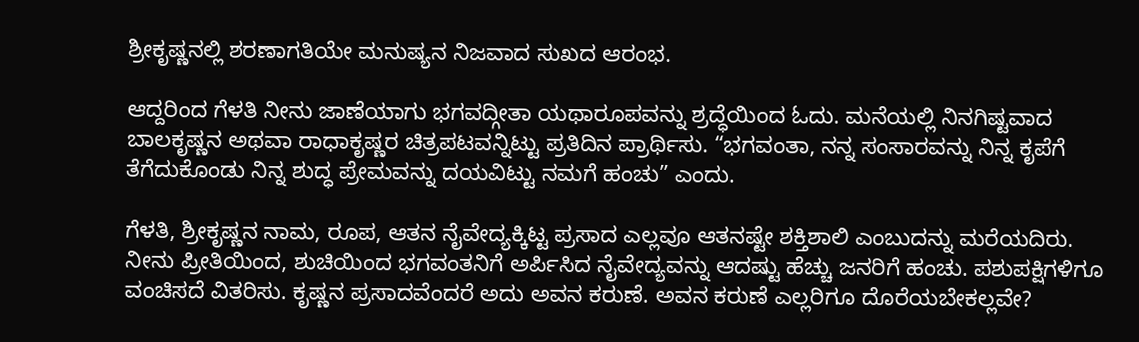ಶ್ರೀಕೃಷ್ಣನಲ್ಲಿ ಶರಣಾಗತಿಯೇ ಮನುಷ್ಯನ ನಿಜವಾದ ಸುಖದ ಆರಂಭ.

ಆದ್ದರಿಂದ ಗೆಳತಿ ನೀನು ಜಾಣೆಯಾಗು ಭಗವದ್ಗೀತಾ ಯಥಾರೂಪವನ್ನು ಶ್ರದ್ಧೆಯಿಂದ ಓದು. ಮನೆಯಲ್ಲಿ ನಿನಗಿಷ್ಟವಾದ ಬಾಲಕೃಷ್ಣನ ಅಥವಾ ರಾಧಾಕೃಷ್ಣರ ಚಿತ್ರಪಟವನ್ನಿಟ್ಟು ಪ್ರತಿದಿನ ಪ್ರಾರ್ಥಿಸು. “ಭಗವಂತಾ, ನನ್ನ ಸಂಸಾರವನ್ನು ನಿನ್ನ ಕೃಪೆಗೆ ತೆಗೆದುಕೊಂಡು ನಿನ್ನ ಶುದ್ಧ ಪ್ರೇಮವನ್ನು ದಯವಿಟ್ಟು ನಮಗೆ ಹಂಚು” ಎಂದು.

ಗೆಳತಿ, ಶ್ರೀಕೃಷ್ಣನ ನಾಮ, ರೂಪ, ಆತನ ನೈವೇದ್ಯಕ್ಕಿಟ್ಟ ಪ್ರಸಾದ ಎಲ್ಲವೂ ಆತನಷ್ಟೇ ಶಕ್ತಿಶಾಲಿ ಎಂಬುದನ್ನು ಮರೆಯದಿರು. ನೀನು ಪ್ರೀತಿಯಿಂದ, ಶುಚಿಯಿಂದ ಭಗವಂತನಿಗೆ ಅರ್ಪಿಸಿದ ನೈವೇದ್ಯವನ್ನು ಆದಷ್ಟು ಹೆಚ್ಚು ಜನರಿಗೆ ಹಂಚು. ಪಶುಪಕ್ಷಿಗಳಿಗೂ ವಂಚಿಸದೆ ವಿತರಿಸು. ಕೃಷ್ಣನ ಪ್ರಸಾದವೆಂದರೆ ಅದು ಅವನ ಕರುಣೆ. ಅವನ ಕರುಣೆ ಎಲ್ಲರಿಗೂ ದೊರೆಯಬೇಕಲ್ಲವೇ?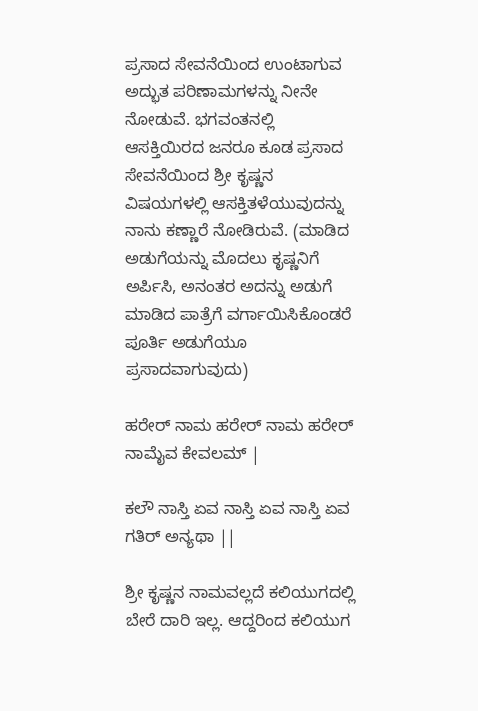ಪ್ರಸಾದ ಸೇವನೆಯಿಂದ ಉಂಟಾಗುವ ಅದ್ಭುತ ಪರಿಣಾಮಗಳನ್ನು ನೀನೇ ನೋಡುವೆ. ಭಗವಂತನಲ್ಲಿ ಆಸಕ್ತಿಯಿರದ ಜನರೂ ಕೂಡ ಪ್ರಸಾದ ಸೇವನೆಯಿಂದ ಶ್ರೀ ಕೃಷ್ಣನ ವಿಷಯಗಳಲ್ಲಿ ಆಸಕ್ತಿತಳೆಯುವುದನ್ನು ನಾನು ಕಣ್ಣಾರೆ ನೋಡಿರುವೆ. (ಮಾಡಿದ ಅಡುಗೆಯನ್ನು ಮೊದಲು ಕೃಷ್ಣನಿಗೆ ಅರ್ಪಿಸಿ, ಅನಂತರ ಅದನ್ನು ಅಡುಗೆ ಮಾಡಿದ ಪಾತ್ರೆಗೆ ವರ್ಗಾಯಿಸಿಕೊಂಡರೆ ಪೂರ್ತಿ ಅಡುಗೆಯೂ ಪ್ರಸಾದವಾಗುವುದು)

ಹರೇರ್ ನಾಮ ಹರೇರ್ ನಾಮ ಹರೇರ್‌ ನಾಮೈವ ಕೇವಲಮ್ |

ಕಲೌ ನಾಸ್ತಿ ಏವ ನಾಸ್ತಿ ಏವ ನಾಸ್ತಿ ಏವ ಗತಿರ್ ಅನ್ಯಥಾ ||

ಶ್ರೀ ಕೃಷ್ಣನ ನಾಮವಲ್ಲದೆ ಕಲಿಯುಗದಲ್ಲಿ ಬೇರೆ ದಾರಿ ಇಲ್ಲ. ಆದ್ದರಿಂದ ಕಲಿಯುಗ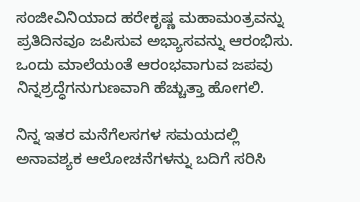ಸಂಜೀವಿನಿಯಾದ ಹರೇಕೃಷ್ಣ ಮಹಾಮಂತ್ರವನ್ನು ಪ್ರತಿದಿನವೂ ಜಪಿಸುವ ಅಭ್ಯಾಸವನ್ನು ಆರಂಭಿಸು. ಒಂದು ಮಾಲೆಯಂತೆ ಆರಂಭವಾಗುವ ಜಪವು ನಿನ್ನಶ್ರದ್ಧೆಗನುಗುಣವಾಗಿ ಹೆಚ್ಚುತ್ತಾ ಹೋಗಲಿ.

ನಿನ್ನ ಇತರ ಮನೆಗೆಲಸಗಳ ಸಮಯದಲ್ಲಿ ಅನಾವಶ್ಯಕ ಆಲೋಚನೆಗಳನ್ನು ಬದಿಗೆ ಸರಿಸಿ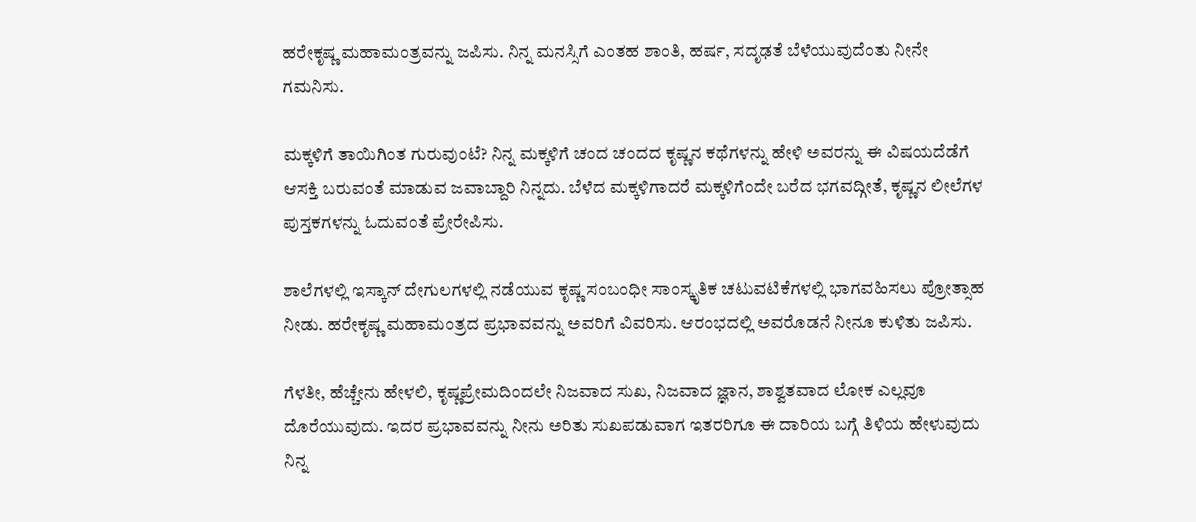ಹರೇಕೃಷ್ಣ ಮಹಾಮಂತ್ರವನ್ನು ಜಪಿಸು. ನಿನ್ನ ಮನಸ್ಸಿಗೆ ಎಂತಹ ಶಾಂತಿ, ಹರ್ಷ, ಸದೃಢತೆ ಬೆಳೆಯುವುದೆಂತು ನೀನೇ ಗಮನಿಸು.

ಮಕ್ಕಳಿಗೆ ತಾಯಿಗಿಂತ ಗುರುವುಂಟೆ? ನಿನ್ನ ಮಕ್ಕಳಿಗೆ ಚಂದ ಚಂದದ ಕೃಷ್ಣನ ಕಥೆಗಳನ್ನು ಹೇಳಿ ಅವರನ್ನು ಈ ವಿಷಯದೆಡೆಗೆ ಆಸಕ್ತಿ ಬರುವಂತೆ ಮಾಡುವ ಜವಾಬ್ದಾರಿ ನಿನ್ನದು. ಬೆಳೆದ ಮಕ್ಕಳಿಗಾದರೆ ಮಕ್ಕಳಿಗೆಂದೇ ಬರೆದ ಭಗವದ್ಗೀತೆ, ಕೃಷ್ಣನ ಲೀಲೆಗಳ ಪುಸ್ತಕಗಳನ್ನು ಓದುವಂತೆ ಪ್ರೇರೇಪಿಸು.

ಶಾಲೆಗಳಲ್ಲಿ ಇಸ್ಕಾನ್ ದೇಗುಲಗಳಲ್ಲಿ ನಡೆಯುವ ಕೃಷ್ಣ ಸಂಬಂಧೀ ಸಾಂಸ್ಕೃತಿಕ ಚಟುವಟಿಕೆಗಳಲ್ಲಿ ಭಾಗವಹಿಸಲು ಪ್ರೋತ್ಸಾಹ ನೀಡು. ಹರೇಕೃಷ್ಣ ಮಹಾಮಂತ್ರದ ಪ್ರಭಾವವನ್ನು ಅವರಿಗೆ ವಿವರಿಸು. ಆರಂಭದಲ್ಲಿ ಅವರೊಡನೆ ನೀನೂ ಕುಳಿತು ಜಪಿಸು.

ಗೆಳತೀ, ಹೆಚ್ಚೇನು ಹೇಳಲಿ, ಕೃಷ್ಣಪ್ರೇಮದಿಂದಲೇ ನಿಜವಾದ ಸುಖ, ನಿಜವಾದ ಜ್ಞಾನ, ಶಾಶ್ವತವಾದ ಲೋಕ ಎಲ್ಲವೂ ದೊರೆಯುವುದು. ಇದರ ಪ್ರಭಾವವನ್ನು ನೀನು ಅರಿತು ಸುಖಪಡುವಾಗ ಇತರರಿಗೂ ಈ ದಾರಿಯ ಬಗ್ಗೆ ತಿಳಿಯ ಹೇಳುವುದು ನಿನ್ನ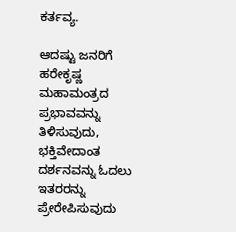ಕರ್ತವ್ಯ.

ಆದಷ್ಟು ಜನರಿಗೆ ಹರೇಕೃಷ್ಣ ಮಹಾಮಂತ್ರದ ಪ್ರಭಾವವನ್ನು ತಿಳಿಸುವುದು, ಭಕ್ತಿವೇದಾಂತ ದರ್ಶನವನ್ನು ಓದಲು ಇತರರನ್ನು ಪ್ರೇರೇಪಿಸುವುದು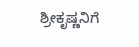ಶ್ರೀಕೃಷ್ಣನಿಗೆ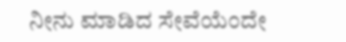ನೀನು ಮಾಡಿದ ಸೇವೆಯೆಂದೇ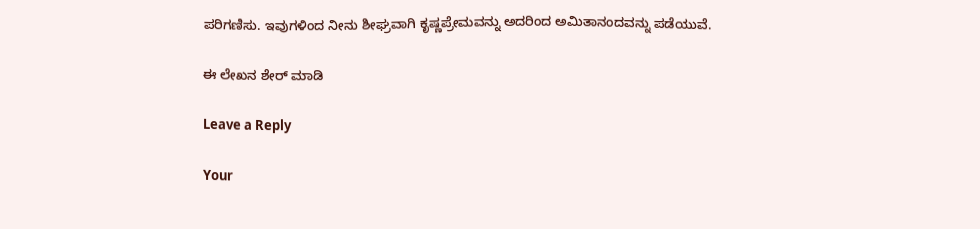ಪರಿಗಣಿಸು. ಇವುಗಳಿಂದ ನೀನು ಶೀಘ್ರವಾಗಿ ಕೃಷ್ಣಪ್ರೇಮವನ್ನು ಅದರಿಂದ ಅಮಿತಾನಂದವನ್ನು ಪಡೆಯುವೆ.

ಈ ಲೇಖನ ಶೇರ್ ಮಾಡಿ

Leave a Reply

Your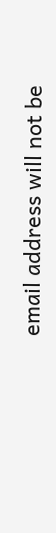email address will not be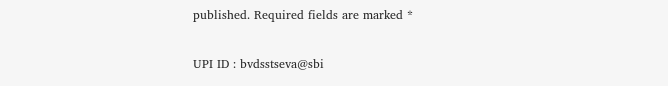published. Required fields are marked *

UPI ID : bvdsstseva@sbi